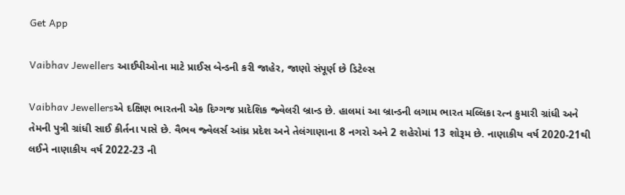Get App

Vaibhav Jewellers આઈપીઓના માટે પ્રાઈસ બેન્ડની કરી જાહેર, જાણો સંપૂર્ણ છે ડિટેલ્સ

Vaibhav Jewellersએ દક્ષિણ ભારતની એક દિગ્ગજ પ્રાદેશિક જ્વેલરી બ્રાન્ડ છે. હાલમાં આ બ્રાન્ડની લગામ ભારત મલ્લિકા રત્ન કુમારી ગ્રાંધી અને તેમની પુત્રી ગ્રાંધી સાઈ કીર્તના પાસે છે. વૈભવ જ્વેલર્સ આંધ્ર પ્રદેશ અને તેલંગાણાના 8 નગરો અને 2 શહેરોમાં 13 શોરૂમ છે. નાણાકીય વર્ષ 2020-21થી લઈને નાણાકીય વર્ષ 2022-23 ની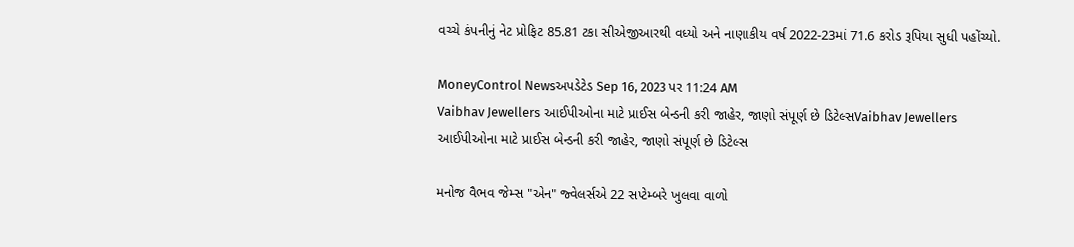વચ્ચે કંપનીનું નેટ પ્રોફિટ 85.81 ટકા સીએજીઆરથી વધ્યો અને નાણાકીય વર્ષ 2022-23માં 71.6 કરોડ રૂપિયા સુધી પહોંચ્યો.

MoneyControl Newsઅપડેટેડ Sep 16, 2023 પર 11:24 AM
Vaibhav Jewellers આઈપીઓના માટે પ્રાઈસ બેન્ડની કરી જાહેર, જાણો સંપૂર્ણ છે ડિટેલ્સVaibhav Jewellers આઈપીઓના માટે પ્રાઈસ બેન્ડની કરી જાહેર, જાણો સંપૂર્ણ છે ડિટેલ્સ

મનોજ વૈભવ જેમ્સ "એન" જ્વેલર્સએ 22 સપ્ટેમ્બરે ખુલવા વાળો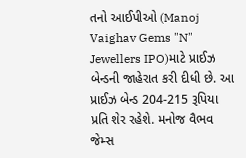તનો આઈપીઓ (Manoj Vaighav Gems "N" Jewellers IPO)માટે પ્રાઈઝ બેન્ડની જાહેરાત કરી દીધી છે. આ પ્રાઈઝ બેન્ડ 204-215 રૂપિયા પ્રતિ શેર રહેશે. મનોજ વૈભવ જેમ્સ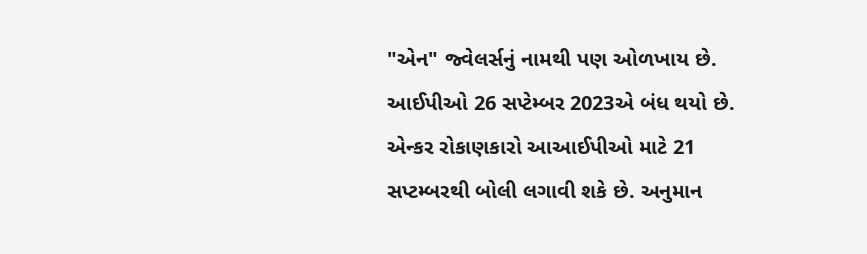"એન" જ્વેલર્સનું નામથી પણ ઓળખાય છે. આઈપીઓ 26 સપ્ટેમ્બર 2023એ બંધ થયો છે. એન્કર રોકાણકારો આઆઈપીઓ માટે 21 સપ્ટમ્બરથી બોલી લગાવી શકે છે. અનુમાન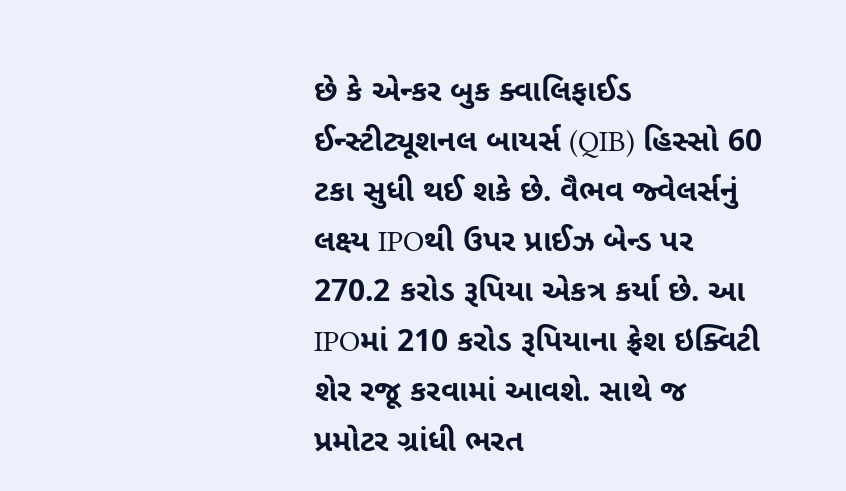છે કે એન્કર બુક ક્વાલિફાઈડ ઈન્સ્ટીટ્યૂશનલ બાયર્સ (QIB) હિસ્સો 60 ટકા સુધી થઈ શકે છે. વૈભવ જ્વેલર્સનું લક્ષ્ય IPOથી ઉપર પ્રાઈઝ બેન્ડ પર 270.2 કરોડ રૂપિયા એકત્ર કર્યા છે. આ IPOમાં 210 કરોડ રૂપિયાના ફ્રેશ ઇક્વિટી શેર રજૂ કરવામાં આવશે. સાથે જ પ્રમોટર ગ્રાંધી ભરત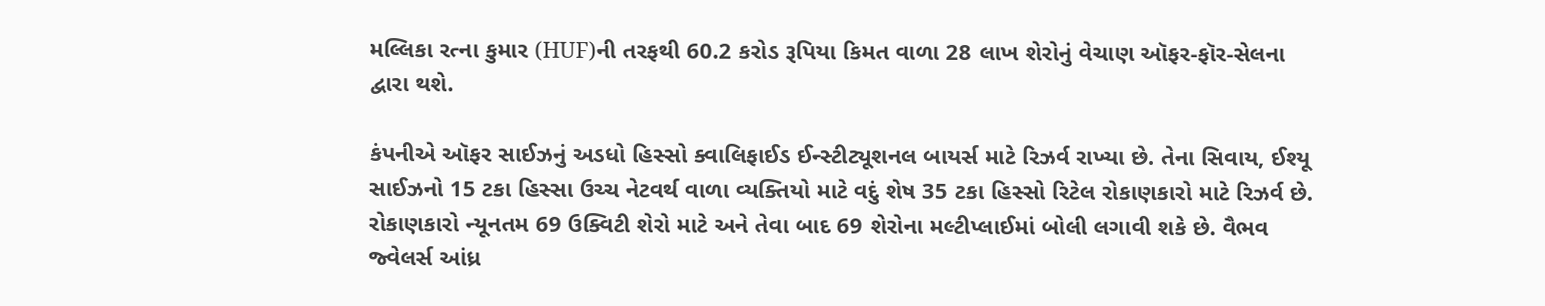મલ્લિકા રત્ના કુમાર (HUF)ની તરફથી 60.2 કરોડ રૂપિયા કિમત વાળા 28 લાખ શેરોનું વેચાણ ઑફર-ફૉર-સેલના દ્વારા થશે.

કંપનીએ ઑફર સાઈઝનું અડધો હિસ્સો ક્વાલિફાઈડ ઈન્સ્ટીટ્યૂશનલ બાયર્સ માટે રિઝર્વ રાખ્યા છે. તેના સિવાય, ઈશ્યૂ સાઈઝનો 15 ટકા હિસ્સા ઉચ્ચ નેટવર્થ વાળા વ્યક્તિયો માટે વદું શેષ 35 ટકા હિસ્સો રિટેલ રોકાણકારો માટે રિઝર્વ છે. રોકાણકારો ન્યૂનતમ 69 ઉક્વિટી શેરો માટે અને તેવા બાદ 69 શેરોના મલ્ટીપ્લાઈમાં બોલી લગાવી શકે છે. વૈભવ જ્વેલર્સ આંધ્ર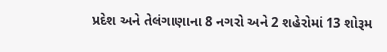પ્રદેશ અને તેલંગાણાના 8 નગરો અને 2 શહેરોમાં 13 શોરૂમ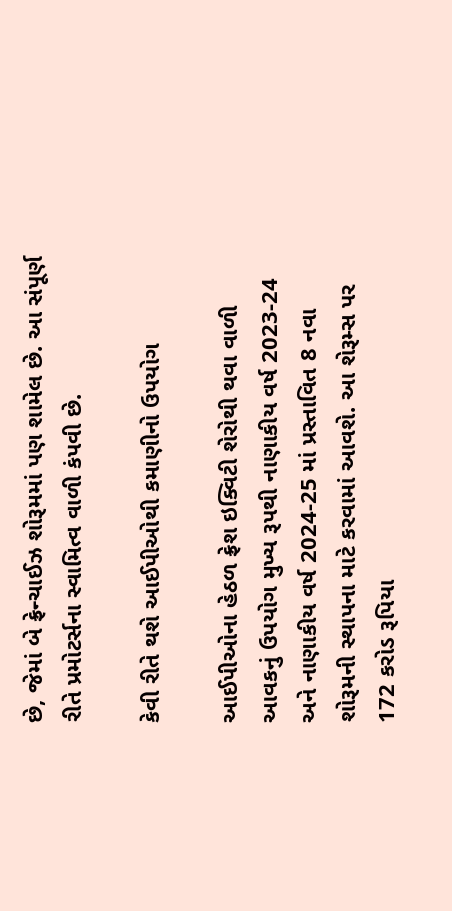છે, જેમાં બે ફ્રેન્ચાઈઝ શોરૂમમાં પણ શામેલ છે. આ સંપૂર્ણ રીતે પ્રમોટર્સના સ્વામિત્વ વાળી કંપવી છે.

કેવી રીતે થશે આઈપીઓથી કમાણીનો ઉપયોગ

આઈપીઓના હેઠળ ફ્રેશ ઇક્વિટી શેરોથી થવા વાળી આવકનું ઉપયોગ મુખ્ય રૂપથી નાણાકીય વર્ષ 2023-24 અને નાણાકીય વર્ષ 2024-25 માં પ્રસ્તાવિત 8 નવા શોરૂમની સ્થાપના માટે કરવામાં આવશે. આ શેરૂમ્સ પર 172 કરોડ રૂપિયા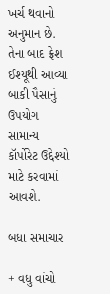ખર્ચ થવાનો અનુમાન છે. તેના બાદ ફ્રેશ ઈશ્યૂથી આવ્યા બાકી પૈસાનું ઉપયોગ સામાન્ય કૉર્પોરેટ ઉદ્દેશ્યો માટે કરવામાં આવશે.

બધા સમાચાર

+ વધુ વાંચો